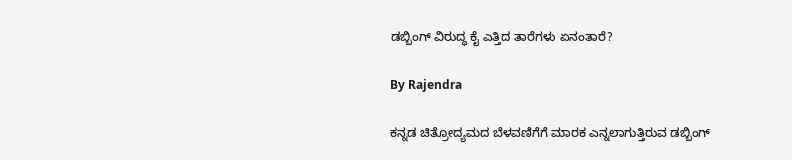ಡಬ್ಬಿಂಗ್ ವಿರುದ್ಧ ಕೈ ಎತ್ತಿದ ತಾರೆಗಳು ಏನಂತಾರೆ?

By Rajendra

ಕನ್ನಡ ಚಿತ್ರೋದ್ಯಮದ ಬೆಳವಣಿಗೆಗೆ ಮಾರಕ ಎನ್ನಲಾಗುತ್ತಿರುವ ಡಬ್ಬಿಂಗ್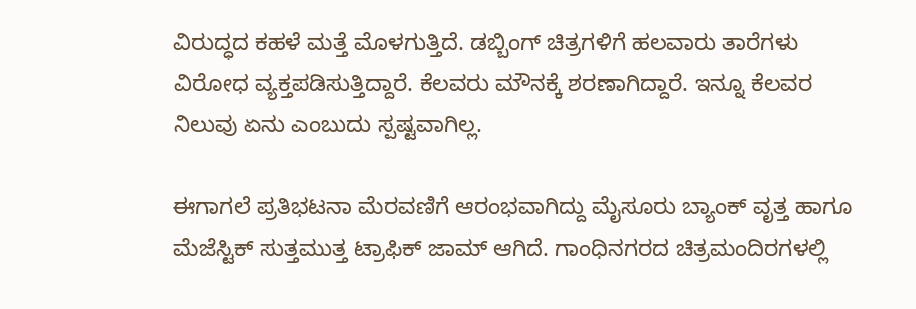ವಿರುದ್ಧದ ಕಹಳೆ ಮತ್ತೆ ಮೊಳಗುತ್ತಿದೆ. ಡಬ್ಬಿಂಗ್ ಚಿತ್ರಗಳಿಗೆ ಹಲವಾರು ತಾರೆಗಳು ವಿರೋಧ ವ್ಯಕ್ತಪಡಿಸುತ್ತಿದ್ದಾರೆ. ಕೆಲವರು ಮೌನಕ್ಕೆ ಶರಣಾಗಿದ್ದಾರೆ. ಇನ್ನೂ ಕೆಲವರ ನಿಲುವು ಏನು ಎಂಬುದು ಸ್ಪಷ್ಟವಾಗಿಲ್ಲ.

ಈಗಾಗಲೆ ಪ್ರತಿಭಟನಾ ಮೆರವಣಿಗೆ ಆರಂಭವಾಗಿದ್ದು ಮೈಸೂರು ಬ್ಯಾಂಕ್ ವೃತ್ತ ಹಾಗೂ ಮೆಜೆಸ್ಟಿಕ್ ಸುತ್ತಮುತ್ತ ಟ್ರಾಫಿಕ್ ಜಾಮ್ ಆಗಿದೆ. ಗಾಂಧಿನಗರದ ಚಿತ್ರಮಂದಿರಗಳಲ್ಲಿ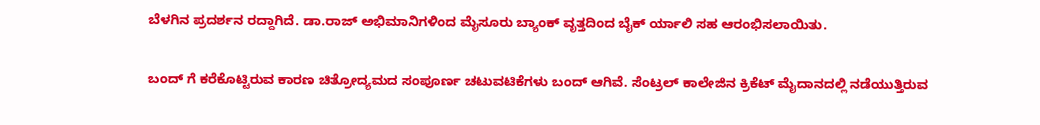ಬೆಳಗಿನ ಪ್ರದರ್ಶನ ರದ್ದಾಗಿದೆ. ಡಾ.ರಾಜ್ ಅಭಿಮಾನಿಗಳಿಂದ ಮೈಸೂರು ಬ್ಯಾಂಕ್ ವೃತ್ತದಿಂದ ಬೈಕ್ ರ್ಯಾಲಿ ಸಹ ಆರಂಭಿಸಲಾಯಿತು.

ಬಂದ್ ಗೆ ಕರೆಕೊಟ್ಟಿರುವ ಕಾರಣ ಚಿತ್ರೋದ್ಯಮದ ಸಂಪೂರ್ಣ ಚಟುವಟಿಕೆಗಳು ಬಂದ್ ಆಗಿವೆ. ಸೆಂಟ್ರಲ್ ಕಾಲೇಜಿನ ಕ್ರಿಕೆಟ್ ಮೈದಾನದಲ್ಲಿ ನಡೆಯುತ್ತಿರುವ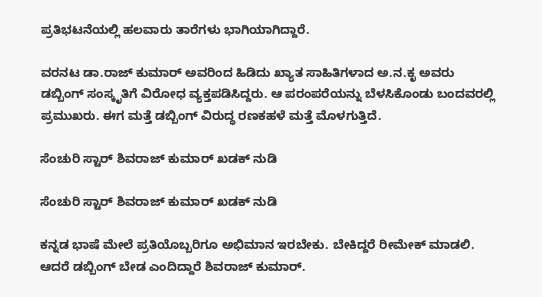ಪ್ರತಿಭಟನೆಯಲ್ಲಿ ಹಲವಾರು ತಾರೆಗಳು ಭಾಗಿಯಾಗಿದ್ದಾರೆ.

ವರನಟ ಡಾ.ರಾಜ್ ಕುಮಾರ್ ಅವರಿಂದ ಹಿಡಿದು ಖ್ಯಾತ ಸಾಹಿತಿಗಳಾದ ಅ.ನ.ಕೃ ಅವರು ಡಬ್ಬಿಂಗ್ ಸಂಸ್ಕೃತಿಗೆ ವಿರೋಧ ವ್ಯಕ್ತಪಡಿಸಿದ್ದರು. ಆ ಪರಂಪರೆಯನ್ನು ಬೆಳಸಿಕೊಂಡು ಬಂದವರಲ್ಲಿ ಪ್ರಮುಖರು. ಈಗ ಮತ್ತೆ ಡಬ್ಬಿಂಗ್ ವಿರುದ್ಧ ರಣಕಹಳೆ ಮತ್ತೆ ಮೊಳಗುತ್ತಿದೆ.

ಸೆಂಚುರಿ ಸ್ಟಾರ್ ಶಿವರಾಜ್ ಕುಮಾರ್ ಖಡಕ್ ನುಡಿ

ಸೆಂಚುರಿ ಸ್ಟಾರ್ ಶಿವರಾಜ್ ಕುಮಾರ್ ಖಡಕ್ ನುಡಿ

ಕನ್ನಡ ಭಾಷೆ ಮೇಲೆ ಪ್ರತಿಯೊಬ್ಬರಿಗೂ ಅಭಿಮಾನ ಇರಬೇಕು. ಬೇಕಿದ್ದರೆ ರೀಮೇಕ್ ಮಾಡಲಿ. ಆದರೆ ಡಬ್ಬಿಂಗ್ ಬೇಡ ಎಂದಿದ್ದಾರೆ ಶಿವರಾಜ್ ಕುಮಾರ್.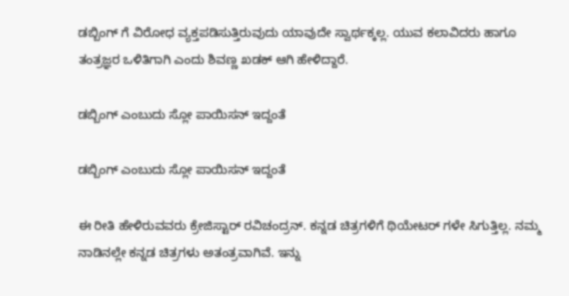ಡಬ್ಬಿಂಗ್ ಗೆ ವಿರೋಧ ವ್ಯಕ್ತಪಡಿಸುತ್ತಿರುವುದು ಯಾವುದೇ ಸ್ವಾರ್ಥಕ್ಕಲ್ಲ. ಯುವ ಕಲಾವಿದರು ಹಾಗೂ ತಂತ್ರಜ್ಞರ ಒಳಿತಿಗಾಗಿ ಎಂದು ಶಿವಣ್ಣ ಖಡಕ್ ಆಗಿ ಹೇಳಿದ್ದಾರೆ.

ಡಬ್ಬಿಂಗ್ ಎಂಬುದು ಸ್ಲೋ ಪಾಯಿಸನ್ ಇದ್ದಂತೆ

ಡಬ್ಬಿಂಗ್ ಎಂಬುದು ಸ್ಲೋ ಪಾಯಿಸನ್ ಇದ್ದಂತೆ

ಈ ರೀತಿ ಹೇಳಿರುವವರು ಕ್ರೇಜಿಸ್ಟಾರ್ ರವಿಚಂದ್ರನ್. ಕನ್ನಡ ಚಿತ್ರಗಳಿಗೆ ಥಿಯೇಟರ್ ಗಳೇ ಸಿಗುತ್ತಿಲ್ಲ. ನಮ್ಮ ನಾಡಿನಲ್ಲೇ ಕನ್ನಡ ಚಿತ್ರಗಳು ಅತಂತ್ರವಾಗಿವೆ. ಇನ್ನು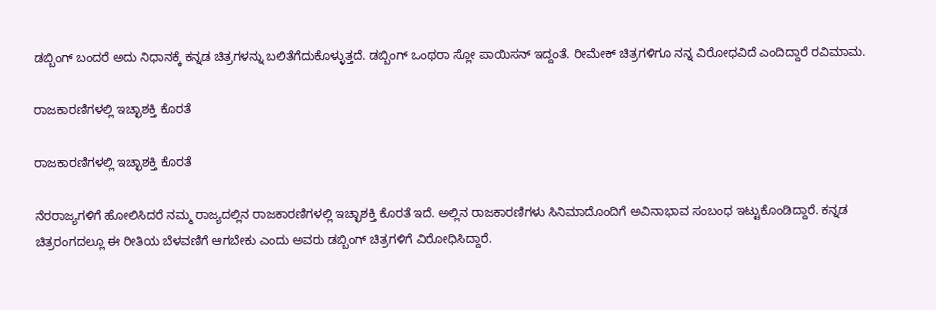ಡಬ್ಬಿಂಗ್ ಬಂದರೆ ಅದು ನಿಧಾನಕ್ಕೆ ಕನ್ನಡ ಚಿತ್ರಗಳನ್ನು ಬಲಿತೆಗೆದುಕೊಳ್ಳುತ್ತದೆ. ಡಬ್ಬಿಂಗ್ ಒಂಥರಾ ಸ್ಲೋ ಪಾಯಿಸನ್ ಇದ್ದಂತೆ. ರೀಮೇಕ್ ಚಿತ್ರಗಳಿಗೂ ನನ್ನ ವಿರೋಧವಿದೆ ಎಂದಿದ್ದಾರೆ ರವಿಮಾಮ.

ರಾಜಕಾರಣಿಗಳಲ್ಲಿ ಇಚ್ಛಾಶಕ್ತಿ ಕೊರತೆ

ರಾಜಕಾರಣಿಗಳಲ್ಲಿ ಇಚ್ಛಾಶಕ್ತಿ ಕೊರತೆ

ನೆರರಾಜ್ಯಗಳಿಗೆ ಹೋಲಿಸಿದರೆ ನಮ್ಮ ರಾಜ್ಯದಲ್ಲಿನ ರಾಜಕಾರಣಿಗಳಲ್ಲಿ ಇಚ್ಛಾಶಕ್ತಿ ಕೊರತೆ ಇದೆ. ಅಲ್ಲಿನ ರಾಜಕಾರಣಿಗಳು ಸಿನಿಮಾದೊಂದಿಗೆ ಅವಿನಾಭಾವ ಸಂಬಂಧ ಇಟ್ಟುಕೊಂಡಿದ್ದಾರೆ. ಕನ್ನಡ ಚಿತ್ರರಂಗದಲ್ಲೂ ಈ ರೀತಿಯ ಬೆಳವಣಿಗೆ ಆಗಬೇಕು ಎಂದು ಅವರು ಡಬ್ಬಿಂಗ್ ಚಿತ್ರಗಳಿಗೆ ವಿರೋಧಿಸಿದ್ದಾರೆ.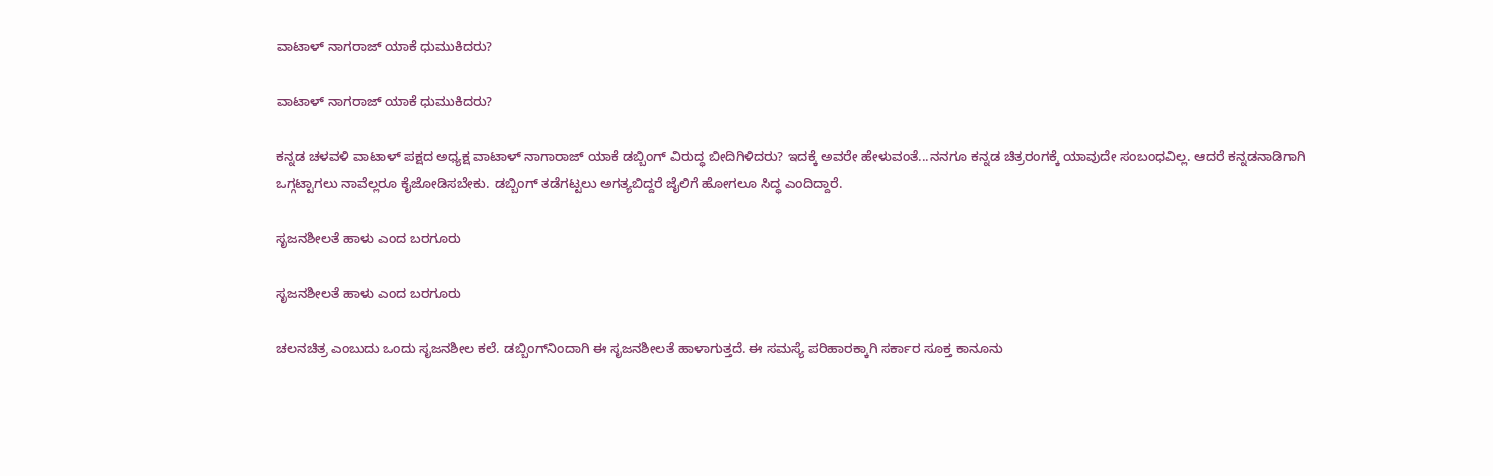ವಾಟಾಳ್ ನಾಗರಾಜ್ ಯಾಕೆ ಧುಮುಕಿದರು?

ವಾಟಾಳ್ ನಾಗರಾಜ್ ಯಾಕೆ ಧುಮುಕಿದರು?

ಕನ್ನಡ ಚಳವಳಿ ವಾಟಾಳ್ ಪಕ್ಷದ ಅಧ್ಯಕ್ಷ ವಾಟಾಳ್ ನಾಗಾರಾಜ್ ಯಾಕೆ ಡಬ್ಬಿಂಗ್ ವಿರುದ್ಧ ಬೀದಿಗಿಳಿದರು? ಇದಕ್ಕೆ ಅವರೇ ಹೇಳುವಂತೆ...ನನಗೂ ಕನ್ನಡ ಚಿತ್ರರಂಗಕ್ಕೆ ಯಾವುದೇ ಸಂಬಂಧವಿಲ್ಲ. ಆದರೆ ಕನ್ನಡನಾಡಿಗಾಗಿ ಒಗ್ಗಟ್ಟಾಗಲು ನಾವೆಲ್ಲರೂ ಕೈಜೋಡಿಸಬೇಕು. ಡಬ್ಬಿಂಗ್ ತಡೆಗಟ್ಟಲು ಅಗತ್ಯಬಿದ್ದರೆ ಜೈಲಿಗೆ ಹೋಗಲೂ ಸಿದ್ಧ ಎಂದಿದ್ದಾರೆ.

ಸೃಜನಶೀಲತೆ ಹಾಳು ಎಂದ ಬರಗೂರು

ಸೃಜನಶೀಲತೆ ಹಾಳು ಎಂದ ಬರಗೂರು

ಚಲನಚಿತ್ರ ಎಂಬುದು ಒಂದು ಸೃಜನಶೀಲ ಕಲೆ. ಡಬ್ಬಿಂಗ್‌ನಿಂದಾಗಿ ಈ ಸೃಜನಶೀಲತೆ ಹಾಳಾಗುತ್ತದೆ. ಈ ಸಮಸ್ಯೆ ಪರಿಹಾರಕ್ಕಾಗಿ ಸರ್ಕಾರ ಸೂಕ್ತ ಕಾನೂನು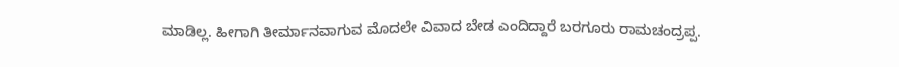ಮಾಡಿಲ್ಲ. ಹೀಗಾಗಿ ತೀರ್ಮಾನವಾಗುವ ಮೊದಲೇ ವಿವಾದ ಬೇಡ ಎಂದಿದ್ದಾರೆ ಬರಗೂರು ರಾಮಚಂದ್ರಪ್ಪ.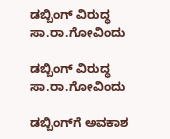ಡಬ್ಬಿಂಗ್ ವಿರುದ್ಧ ಸಾ.ರಾ.ಗೋವಿಂದು

ಡಬ್ಬಿಂಗ್ ವಿರುದ್ಧ ಸಾ.ರಾ.ಗೋವಿಂದು

ಡಬ್ಬಿಂಗ್‌ಗೆ ಅವಕಾಶ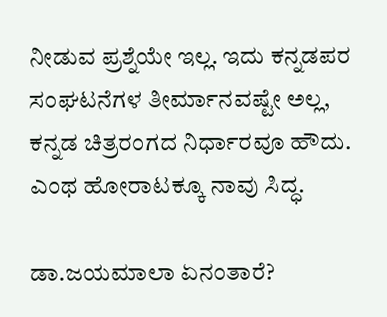ನೀಡುವ ಪ್ರಶ್ನೆಯೇ ಇಲ್ಲ. ಇದು ಕನ್ನಡಪರ ಸಂಘಟನೆಗಳ ತೀರ್ಮಾನವಷ್ಟೇ ಅಲ್ಲ, ಕನ್ನಡ ಚಿತ್ರರಂಗದ ನಿರ್ಧಾರವೂ ಹೌದು. ಎಂಥ ಹೋರಾಟಕ್ಕೂ ನಾವು ಸಿದ್ಧ.

ಡಾ.ಜಯಮಾಲಾ ಏನಂತಾರೆ?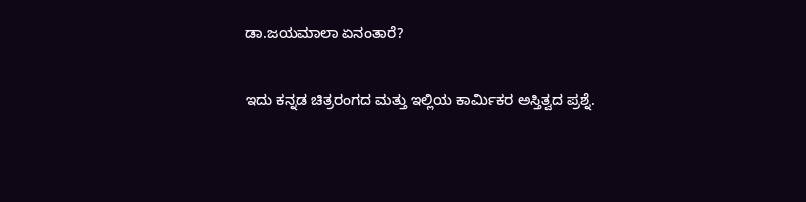ಡಾ.ಜಯಮಾಲಾ ಏನಂತಾರೆ?

ಇದು ಕನ್ನಡ ಚಿತ್ರರಂಗದ ಮತ್ತು ಇಲ್ಲಿಯ ಕಾರ್ಮಿಕರ ಅಸ್ತಿತ್ವದ ಪ್ರಶ್ನೆ.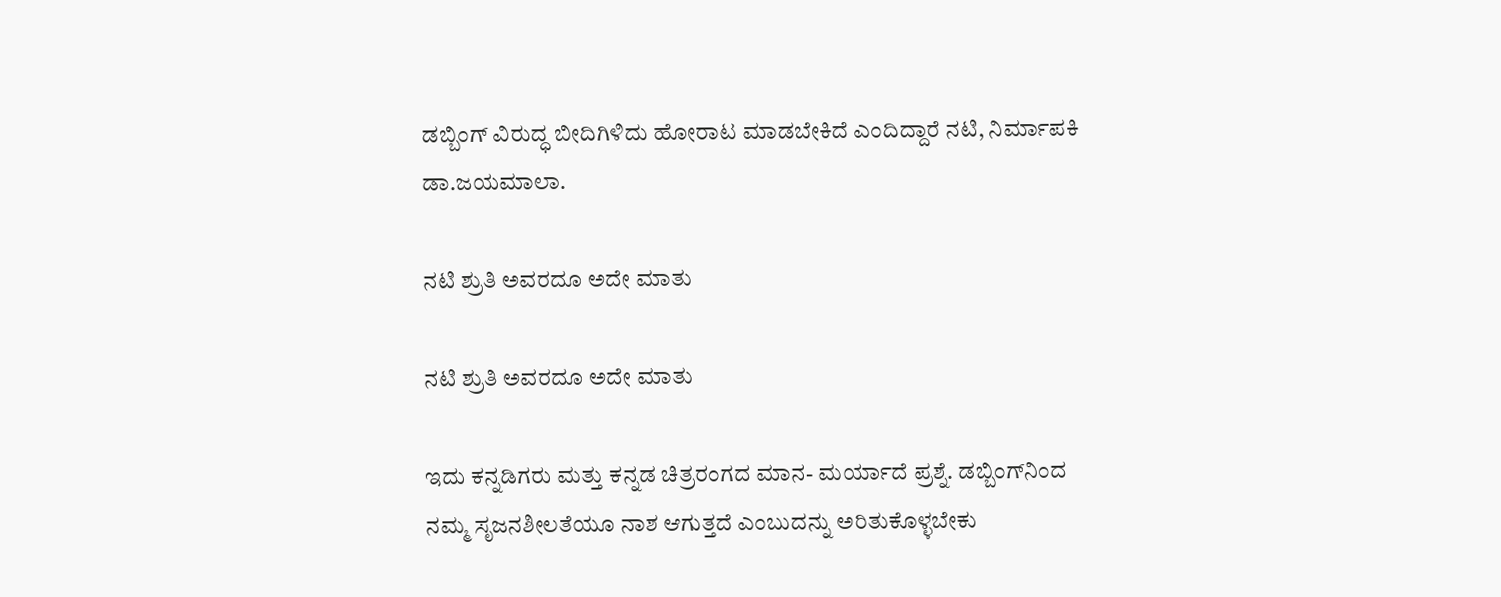ಡಬ್ಬಿಂಗ್ ವಿರುದ್ಧ ಬೀದಿಗಿಳಿದು ಹೋರಾಟ ಮಾಡಬೇಕಿದೆ ಎಂದಿದ್ದಾರೆ ನಟಿ, ನಿರ್ಮಾಪಕಿ ಡಾ.ಜಯಮಾಲಾ.

ನಟಿ ಶ್ರುತಿ ಅವರದೂ ಅದೇ ಮಾತು

ನಟಿ ಶ್ರುತಿ ಅವರದೂ ಅದೇ ಮಾತು

ಇದು ಕನ್ನಡಿಗರು ಮತ್ತು ಕನ್ನಡ ಚಿತ್ರರಂಗದ ಮಾನ- ಮರ್ಯಾದೆ ಪ್ರಶ್ನೆ. ಡಬ್ಬಿಂಗ್‌ನಿಂದ ನಮ್ಮ ಸೃಜನಶೀಲತೆಯೂ ನಾಶ ಆಗುತ್ತದೆ ಎಂಬುದನ್ನು ಅರಿತುಕೊಳ್ಳಬೇಕು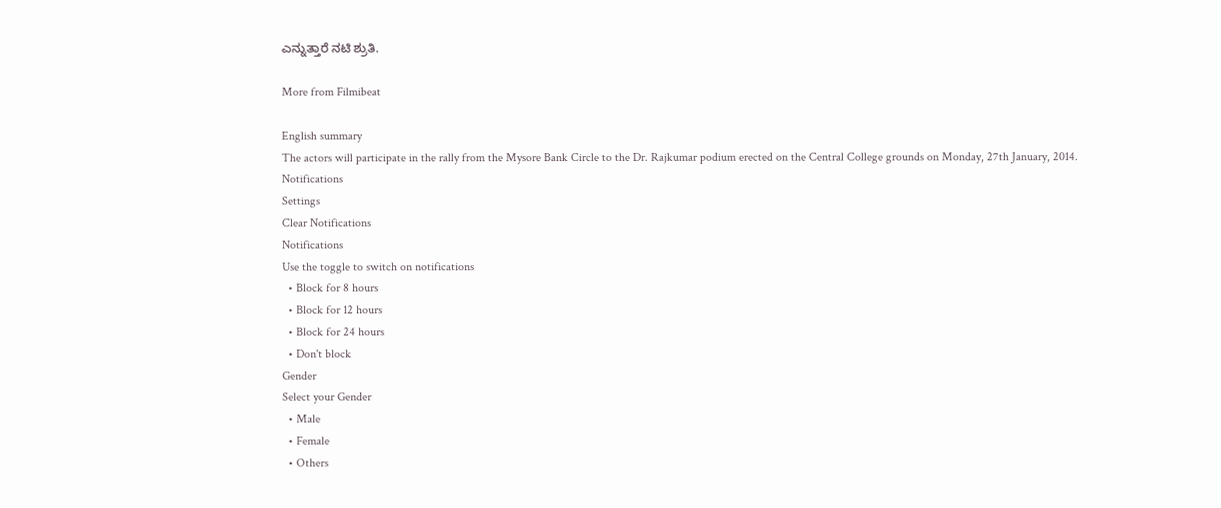ಎನ್ನುತ್ತಾರೆ ನಟಿ ಶ್ರುತಿ.

More from Filmibeat

English summary
The actors will participate in the rally from the Mysore Bank Circle to the Dr. Rajkumar podium erected on the Central College grounds on Monday, 27th January, 2014.
Notifications
Settings
Clear Notifications
Notifications
Use the toggle to switch on notifications
  • Block for 8 hours
  • Block for 12 hours
  • Block for 24 hours
  • Don't block
Gender
Select your Gender
  • Male
  • Female
  • Others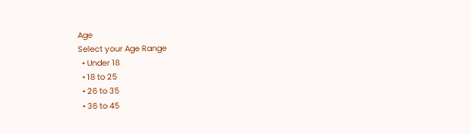Age
Select your Age Range
  • Under 18
  • 18 to 25
  • 26 to 35
  • 36 to 45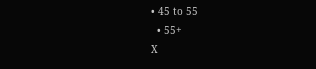• 45 to 55
  • 55+
X